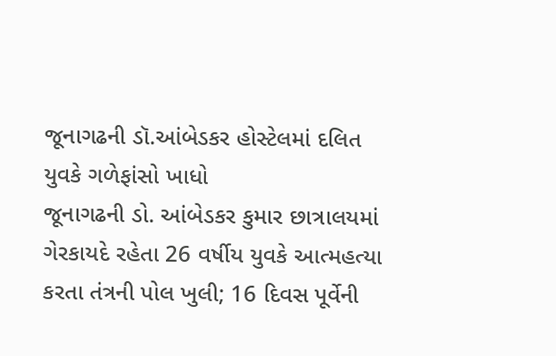જૂનાગઢની ડૉ.આંબેડકર હોસ્ટેલમાં દલિત યુવકે ગળેફાંસો ખાધો
જૂનાગઢની ડો. આંબેડકર કુમાર છાત્રાલયમાં ગેરકાયદે રહેતા 26 વર્ષીય યુવકે આત્મહત્યા કરતા તંત્રની પોલ ખુલી; 16 દિવસ પૂર્વેની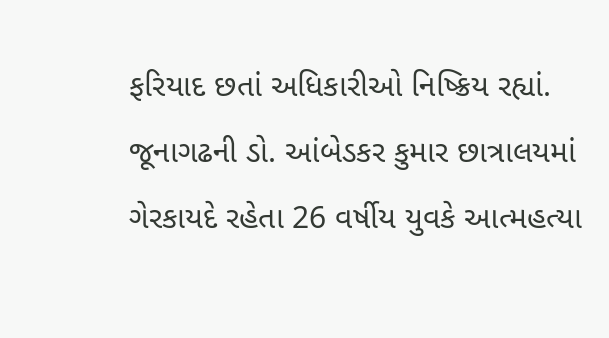ફરિયાદ છતાં અધિકારીઓ નિષ્ક્રિય રહ્યાં.
જૂનાગઢની ડો. આંબેડકર કુમાર છાત્રાલયમાં ગેરકાયદે રહેતા 26 વર્ષીય યુવકે આત્મહત્યા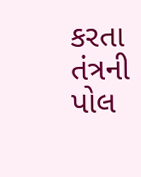કરતા તંત્રની પોલ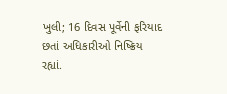ખુલી; 16 દિવસ પૂર્વેની ફરિયાદ છતાં અધિકારીઓ નિષ્ક્રિય રહ્યાં.